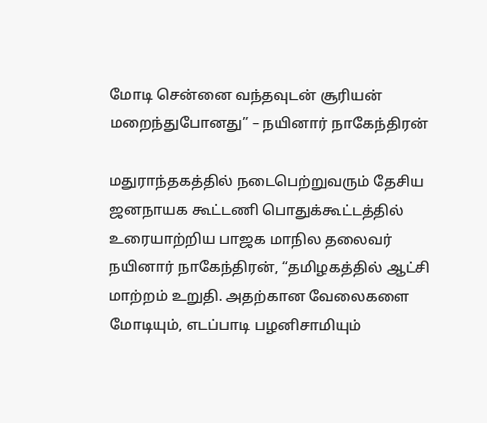மோடி சென்னை வந்தவுடன் சூரியன் மறைந்துபோனது” – நயினார் நாகேந்திரன்

மதுராந்தகத்தில் நடைபெற்றுவரும் தேசிய ஜனநாயக கூட்டணி பொதுக்கூட்டத்தில் உரையாற்றிய பாஜக மாநில தலைவர் நயினார் நாகேந்திரன், “தமிழகத்தில் ஆட்சி மாற்றம் உறுதி. அதற்கான வேலைகளை மோடியும், எடப்பாடி பழனிசாமியும்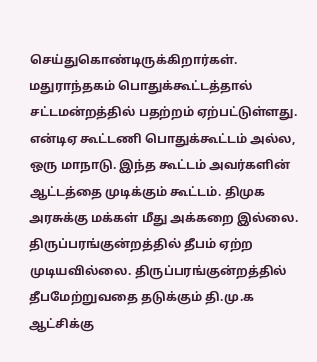செய்துகொண்டிருக்கிறார்கள். மதுராந்தகம் பொதுக்கூட்டத்தால் சட்டமன்றத்தில் பதற்றம் ஏற்பட்டுள்ளது. என்டிஏ கூட்டணி பொதுக்கூட்டம் அல்ல, ஒரு மாநாடு. இந்த கூட்டம் அவர்களின் ஆட்டத்தை முடிக்கும் கூட்டம். திமுக அரசுக்கு மக்கள் மீது அக்கறை இல்லை. திருப்பரங்குன்றத்தில் தீபம் ஏற்ற முடியவில்லை. திருப்பரங்குன்றத்தில் தீபமேற்றுவதை தடுக்கும் தி.மு.க ஆட்சிக்கு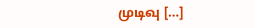முடிவு […]